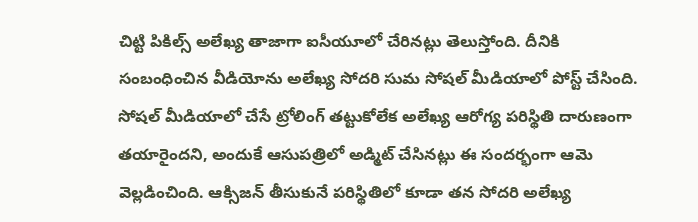చిట్టి పికిల్స్ అలేఖ్య తాజాగా ఐసీయూలో చేరినట్లు తెలుస్తోంది. దీనికి సంబంధించిన వీడియోను అలేఖ్య సోదరి సుమ సోషల్ మీడియాలో పోస్ట్ చేసింది. సోషల్ మీడియాలో చేసే ట్రోలింగ్ తట్టుకోలేక అలేఖ్య ఆరోగ్య పరిస్థితి దారుణంగా తయారైందని, అందుకే ఆసుపత్రిలో అడ్మిట్ చేసినట్లు ఈ సందర్భంగా ఆమె వెల్లడించింది. ఆక్సిజన్ తీసుకునే పరిస్థితిలో కూడా తన సోదరి అలేఖ్య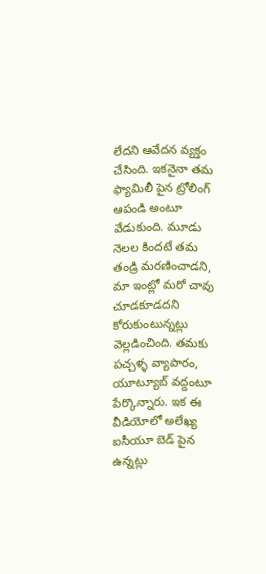లేదని ఆవేదన వ్యక్తం చేసింది. ఇకనైనా తమ ఫ్యామిలీ పైన ట్రోలింగ్ ఆపండి అంటూ వేడుకుంది. మూడు నెలల కిందటే తమ తండ్రి మరణించాడని, మా ఇంట్లో మరో చావు చూడకూడదని కోరుకుంటున్నట్లు వెల్లడించింది. తమకు పచ్చళ్ళ వ్యాపారం, యూట్యూబ్ వద్దంటూ పేర్కొన్నారు. ఇక ఈ వీడియోలో అలేఖ్య ఐసీయూ బెడ్ పైన ఉన్నట్లు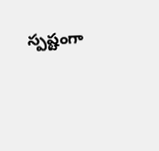స్పష్టంగా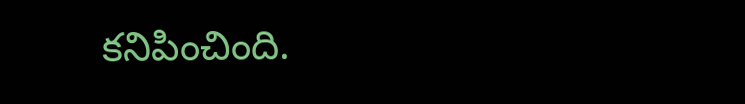కనిపించింది.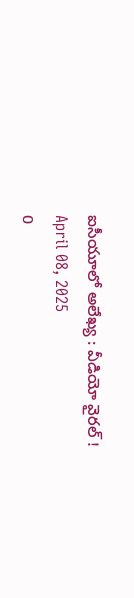ఐసీయూలో అలేఖ్య : వీడియో వైరల్ !
April 08, 2025
0